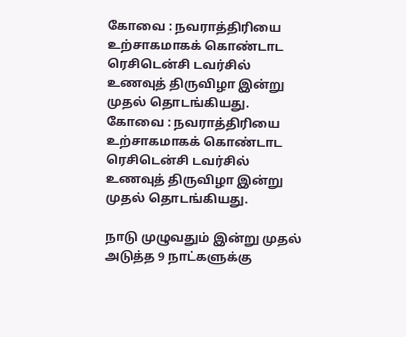கோவை : நவராத்திரியை உற்சாகமாகக் கொண்டாட ரெசிடென்சி டவர்சில் உணவுத் திருவிழா இன்று முதல் தொடங்கியது.
கோவை : நவராத்திரியை உற்சாகமாகக் கொண்டாட ரெசிடென்சி டவர்சில் உணவுத் திருவிழா இன்று முதல் தொடங்கியது.

நாடு முழுவதும் இன்று முதல் அடுத்த 9 நாட்களுக்கு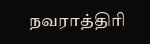நவராத்திரி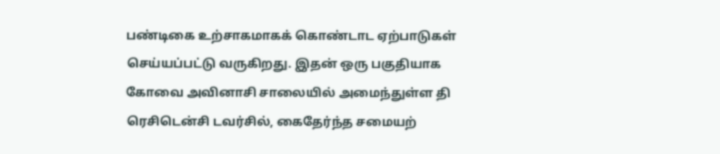பண்டிகை உற்சாகமாகக் கொண்டாட ஏற்பாடுகள் செய்யப்பட்டு வருகிறது. இதன் ஒரு பகுதியாக கோவை அவினாசி சாலையில் அமைந்துள்ள தி ரெசிடென்சி டவர்சில், கைதேர்ந்த சமையற்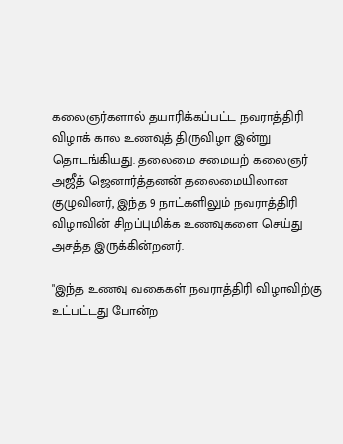கலைஞர்களால் தயாரிக்கப்பட்ட நவராத்திரி விழாக் கால உணவுத் திருவிழா இன்று தொடங்கியது. தலைமை சமையற் கலைஞர் அஜீத் ஜெனார்த்தனன் தலைமையிலான குழுவினர், இந்த 9 நாட்களிலும் நவராத்திரி விழாவின் சிறப்புமிக்க உணவுகளை செய்து அசத்த இருக்கின்றனர்.

"இந்த உணவு வகைகள் நவராத்திரி விழாவிற்கு உட்பட்டது போன்ற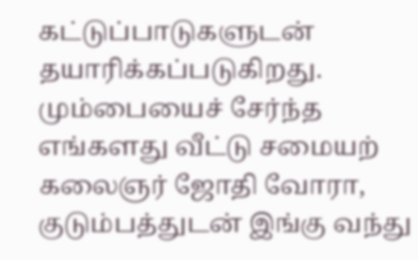கட்டுப்பாடுகளுடன் தயாரிக்கப்படுகிறது. மும்பையைச் சேர்ந்த எங்களது வீட்டு சமையற் கலைஞர் ஜோதி வோரா, குடும்பத்துடன் இங்கு வந்து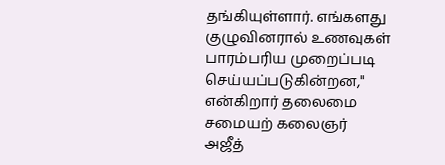தங்கியுள்ளார். எங்களது குழுவினரால் உணவுகள் பாரம்பரிய முறைப்படி செய்யப்படுகின்றன," என்கிறார் தலைமை சமையற் கலைஞர் அஜீத்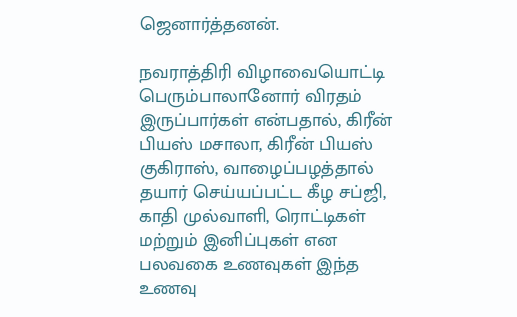ஜெனார்த்தனன்.

நவராத்திரி விழாவையொட்டி பெரும்பாலானோர் விரதம் இருப்பார்கள் என்பதால், கிரீன் பியஸ் மசாலா, கிரீன் பியஸ் குகிராஸ், வாழைப்பழத்தால் தயார் செய்யப்பட்ட கீழ சப்ஜி, காதி முல்வாளி, ரொட்டிகள் மற்றும் இனிப்புகள் என பலவகை உணவுகள் இந்த உணவு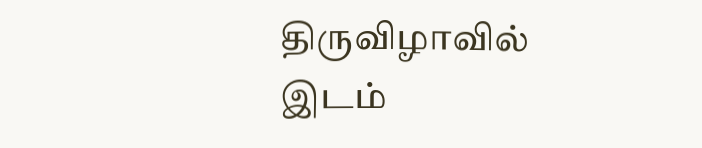திருவிழாவில் இடம்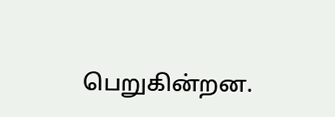பெறுகின்றன.